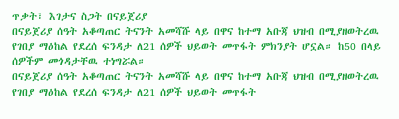ጥቃት፣ እገታና ስጋት በናይጀሪያ
በናይጀሪያ ሰዓት አቆጣጠር ትናንት አመሻሹ ላይ በዋና ከተማ አቡጃ ህዝብ በሚያዘወትረዉ የገበያ ማዕከል የደረሰ ፍንዳታ ለ21 ሰዎች ህይወት መጥፋት ምክንያት ሆኗል። ከ50 በላይ ሰዎችም መጎዳታቸዉ ተነግሯል።
በናይጀሪያ ሰዓት አቆጣጠር ትናንት አመሻሹ ላይ በዋና ከተማ አቡጃ ህዝብ በሚያዘወትረዉ የገበያ ማዕከል የደረሰ ፍንዳታ ለ21 ሰዎች ህይወት መጥፋት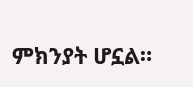ምክንያት ሆኗል።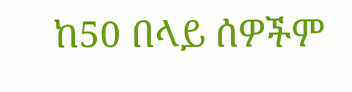ከ50 በላይ ሰዎችም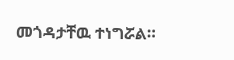መጎዳታቸዉ ተነግሯል።